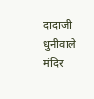दादाजी धुनीवाले मंदिर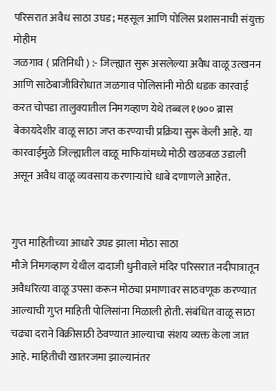परिसरात अवैध साठा उघड; महसूल आणि पोलिस प्रशासनाची संयुक्त मोहीम
जळगाव ( प्रतिनिधी ) :- जिल्ह्यात सुरू असलेल्या अवैध वाळू उत्खनन आणि साठेबाजीविरोधात जळगाव पोलिसांनी मोठी धडक कारवाई करत चोपडा तालुक्यातील निमगव्हाण येथे तब्बल १७०० ब्रास बेकायदेशीर वाळू साठा जप्त करण्याची प्रक्रिया सुरू केली आहे. या कारवाईमुळे जिल्ह्यातील वाळू माफियांमध्ये मोठी खळबळ उडाली असून अवैध वाळू व्यवसाय करणाऱ्यांचे धाबे दणाणले आहेत.


गुप्त माहितीच्या आधारे उघड झाला मोठा साठा
मौजे निमगव्हाण येथील दादाजी धुनीवाले मंदिर परिसरात नदीपात्रातून अवैधरित्या वाळू उपसा करून मोठ्या प्रमाणावर साठवणूक करण्यात आल्याची गुप्त माहिती पोलिसांना मिळाली होती. संबंधित वाळू साठा चढ्या दराने विक्रीसाठी ठेवण्यात आल्याचा संशय व्यक्त केला जात आहे. माहितीची खातरजमा झाल्यानंतर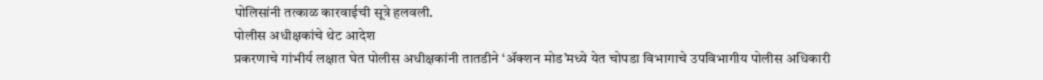पोलिसांनी तत्काळ कारवाईची सूत्रे हलवली.
पोलीस अधीक्षकांचे थेट आदेश
प्रकरणाचे गांभीर्य लक्षात घेत पोलीस अधीक्षकांनी तातडीने ‘ॲक्शन मोड’मध्ये येत चोपडा विभागाचे उपविभागीय पोलीस अधिकारी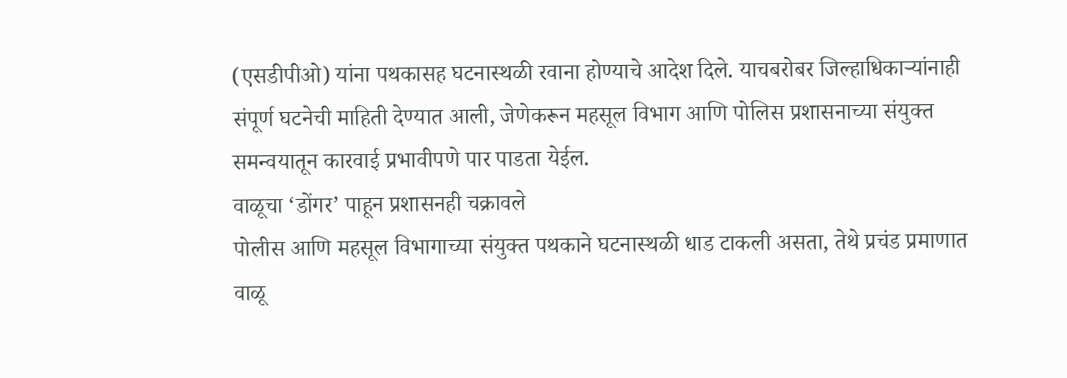(एसडीपीओ) यांना पथकासह घटनास्थळी रवाना होण्याचे आदेश दिले. याचबरोबर जिल्हाधिकाऱ्यांनाही संपूर्ण घटनेची माहिती देण्यात आली, जेणेकरून महसूल विभाग आणि पोलिस प्रशासनाच्या संयुक्त समन्वयातून कारवाई प्रभावीपणे पार पाडता येईल.
वाळूचा ‘डोंगर’ पाहून प्रशासनही चक्रावले
पोलीस आणि महसूल विभागाच्या संयुक्त पथकाने घटनास्थळी धाड टाकली असता, तेथे प्रचंड प्रमाणात वाळू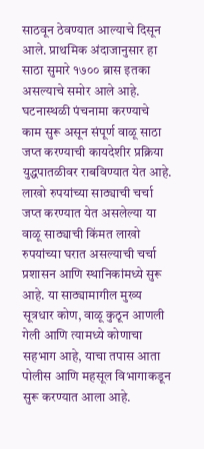साठवून ठेवण्यात आल्याचे दिसून आले. प्राथमिक अंदाजानुसार हा साठा सुमारे १७०० ब्रास इतका असल्याचे समोर आले आहे. घटनास्थळी पंचनामा करण्याचे काम सुरू असून संपूर्ण वाळू साठा जप्त करण्याची कायदेशीर प्रक्रिया युद्धपातळीवर राबविण्यात येत आहे.
लाखो रुपयांच्या साठ्याची चर्चा
जप्त करण्यात येत असलेल्या या वाळू साठ्याची किंमत लाखो रुपयांच्या घरात असल्याची चर्चा प्रशासन आणि स्थानिकांमध्ये सुरू आहे. या साठ्यामागील मुख्य सूत्रधार कोण, वाळू कुठून आणली गेली आणि त्यामध्ये कोणाचा सहभाग आहे, याचा तपास आता पोलीस आणि महसूल विभागाकडून सुरू करण्यात आला आहे.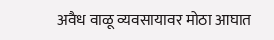अवैध वाळू व्यवसायावर मोठा आघात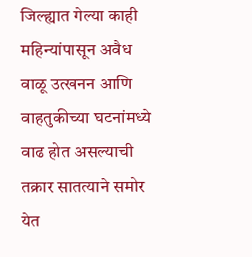जिल्ह्यात गेल्या काही महिन्यांपासून अवैध वाळू उत्खनन आणि वाहतुकीच्या घटनांमध्ये वाढ होत असल्याची तक्रार सातत्याने समोर येत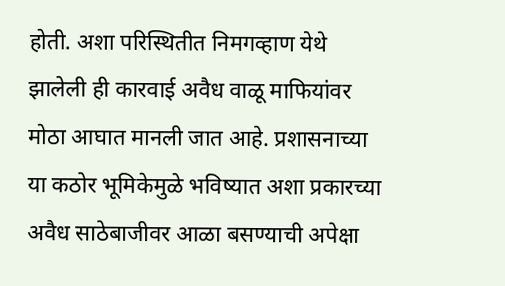होती. अशा परिस्थितीत निमगव्हाण येथे झालेली ही कारवाई अवैध वाळू माफियांवर मोठा आघात मानली जात आहे. प्रशासनाच्या या कठोर भूमिकेमुळे भविष्यात अशा प्रकारच्या अवैध साठेबाजीवर आळा बसण्याची अपेक्षा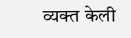व्यक्त केली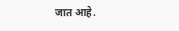जात आहे.